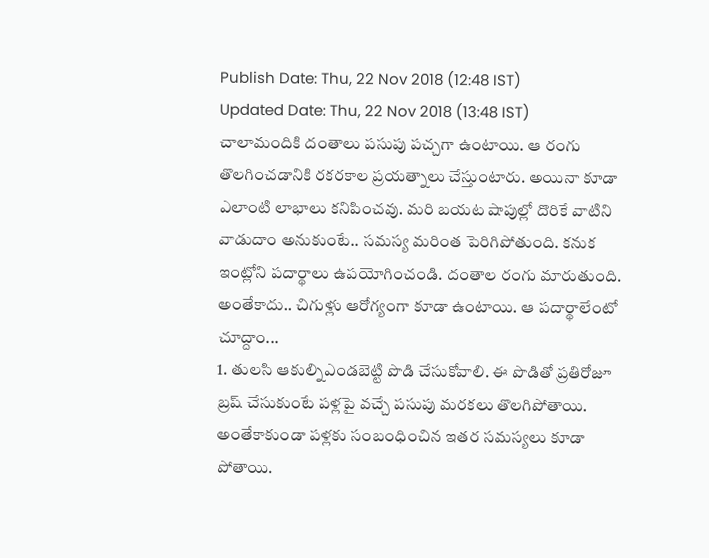Publish Date: Thu, 22 Nov 2018 (12:48 IST)
Updated Date: Thu, 22 Nov 2018 (13:48 IST)
చాలామందికి దంతాలు పసుపు పచ్చగా ఉంటాయి. ఆ రంగు తొలగించడానికి రకరకాల ప్రయత్నాలు చేస్తుంటారు. అయినా కూడా ఎలాంటి లాభాలు కనిపించవు. మరి బయట షాపుల్లో దొరికే వాటిని వాడుదాం అనుకుంటే.. సమస్య మరింత పెరిగిపోతుంది. కనుక ఇంట్లోని పదార్థాలు ఉపయోగించండి. దంతాల రంగు మారుతుంది. అంతేకాదు.. చిగుళ్లు ఆరోగ్యంగా కూడా ఉంటాయి. ఆ పదార్థాలేంటో చూద్దాం...
1. తులసి ఆకుల్నిఎండబెట్టి పొడి చేసుకోవాలి. ఈ పొడితో ప్రతిరోజూ బ్రష్ చేసుకుంటే పళ్లపై వచ్చే పసుపు మరకలు తొలగిపోతాయి. అంతేకాకుండా పళ్లకు సంబంధించిన ఇతర సమస్యలు కూడా పోతాయి.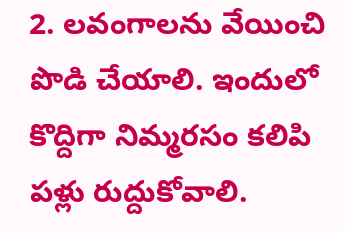2. లవంగాలను వేయించి పొడి చేయాలి. ఇందులో కొద్దిగా నిమ్మరసం కలిపి పళ్లు రుద్దుకోవాలి.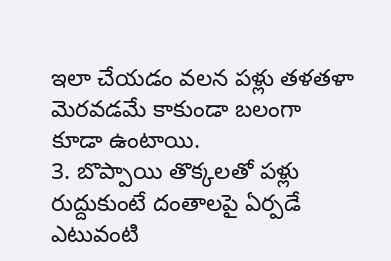ఇలా చేయడం వలన పళ్లు తళతళా మెరవడమే కాకుండా బలంగా కూడా ఉంటాయి.
3. బొప్పాయి తొక్కలతో పళ్లు రుద్దుకుంటే దంతాలపై ఏర్పడే ఎటువంటి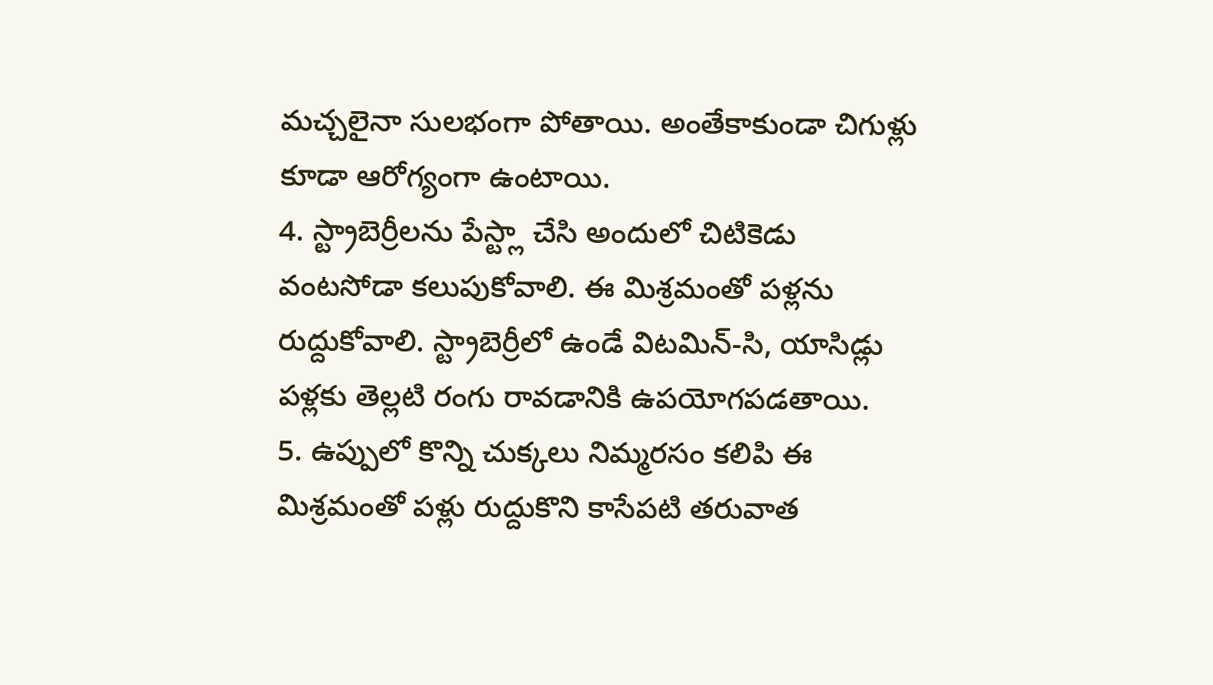మచ్చలైనా సులభంగా పోతాయి. అంతేకాకుండా చిగుళ్లు కూడా ఆరోగ్యంగా ఉంటాయి.
4. స్ట్రాబెర్రీలను పేస్ట్లా చేసి అందులో చిటికెడు వంటసోడా కలుపుకోవాలి. ఈ మిశ్రమంతో పళ్లను రుద్దుకోవాలి. స్ట్రాబెర్రీలో ఉండే విటమిన్-సి, యాసిడ్లు పళ్లకు తెల్లటి రంగు రావడానికి ఉపయోగపడతాయి.
5. ఉప్పులో కొన్ని చుక్కలు నిమ్మరసం కలిపి ఈ మిశ్రమంతో పళ్లు రుద్దుకొని కాసేపటి తరువాత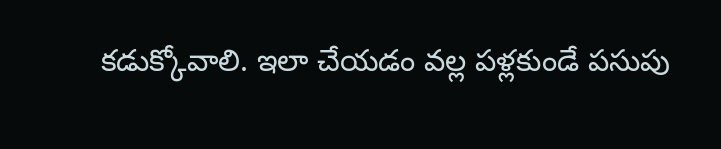కడుక్కోవాలి. ఇలా చేయడం వల్ల పళ్లకుండే పసుపు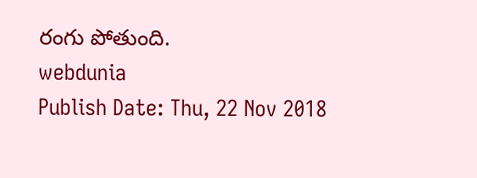రంగు పోతుంది.
webdunia
Publish Date: Thu, 22 Nov 2018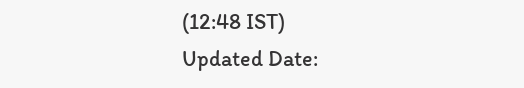(12:48 IST)
Updated Date: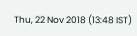Thu, 22 Nov 2018 (13:48 IST)